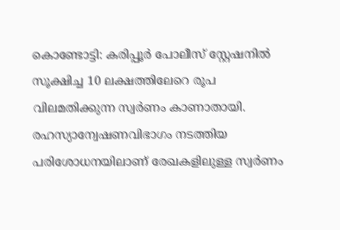കൊണ്ടോട്ടി: കരിപ്പൂർ പോലീസ് സ്റ്റേഷനിൽ സൂക്ഷിച്ച 10 ലക്ഷത്തിലേറെ രൂപ വിലമതിക്കുന്ന സ്വർണം കാണാതായി. രഹസ്യാന്വേഷണവിഭാഗം നടത്തിയ പരിശോധനയിലാണ് രേഖകളിലുള്ള സ്വർണം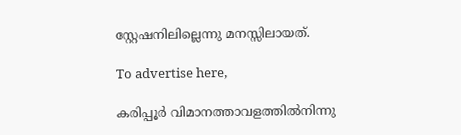സ്റ്റേഷനിലില്ലെന്നു മനസ്സിലായത്.

To advertise here,

കരിപ്പൂർ വിമാനത്താവളത്തിൽനിന്നു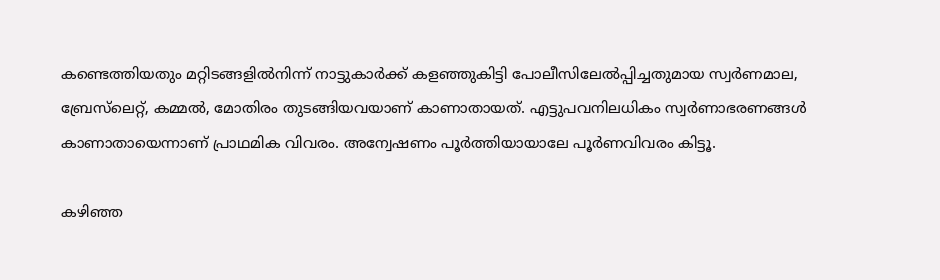കണ്ടെത്തിയതും മറ്റിടങ്ങളിൽനിന്ന് നാട്ടുകാർക്ക് കളഞ്ഞുകിട്ടി പോലീസിലേൽപ്പിച്ചതുമായ സ്വർണമാല, ബ്രേസ്‌ലെറ്റ്, കമ്മൽ, മോതിരം തുടങ്ങിയവയാണ് കാണാതായത്. എട്ടുപവനിലധികം സ്വർണാഭരണങ്ങൾ കാണാതായെന്നാണ് പ്രാഥമിക വിവരം. അന്വേഷണം പൂർത്തിയായാലേ പൂർണവിവരം കിട്ടൂ.

കഴിഞ്ഞ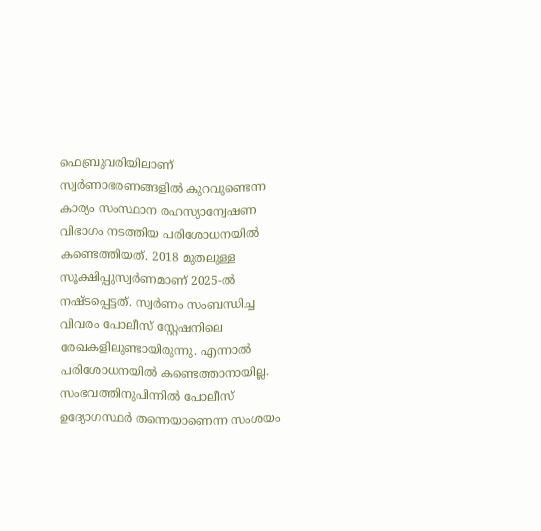ഫെബ്രുവരിയിലാണ് സ്വർണാഭരണങ്ങളിൽ കുറവുണ്ടെന്ന കാര്യം സംസ്ഥാന രഹസ്യാന്വേഷണ വിഭാഗം നടത്തിയ പരിശോധനയിൽ കണ്ടെത്തിയത്. 2018 മുതലുള്ള സൂക്ഷിപ്പുസ്വർണമാണ് 2025-ൽ നഷ്ടപ്പെട്ടത്. സ്വർണം സംബന്ധിച്ച വിവരം പോലീസ് സ്റ്റേഷനിലെ രേഖകളിലുണ്ടായിരുന്നു. എന്നാൽ പരിശോധനയിൽ കണ്ടെത്താനായില്ല. സംഭവത്തിനുപിന്നിൽ പോലീസ് ഉദ്യോഗസ്ഥർ തന്നെയാണെന്ന സംശയം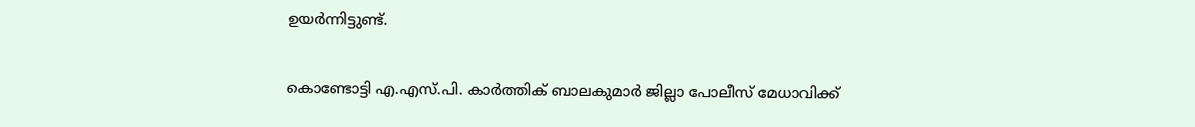ഉയർന്നിട്ടുണ്ട്.

കൊണ്ടോട്ടി എ.എസ്.പി. കാർത്തിക് ബാലകുമാർ ജില്ലാ പോലീസ് മേധാവിക്ക്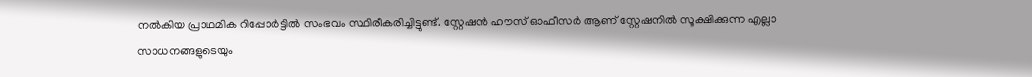നൽകിയ പ്രാഥമിക റിപ്പോർട്ടിൽ സംഭവം സ്ഥിരീകരിച്ചിട്ടുണ്ട്. സ്റ്റേഷൻ ഹൗസ് ഓഫീസർ ആണ് സ്റ്റേഷനിൽ സൂക്ഷിക്കുന്ന എല്ലാ സാധനങ്ങളുടെയും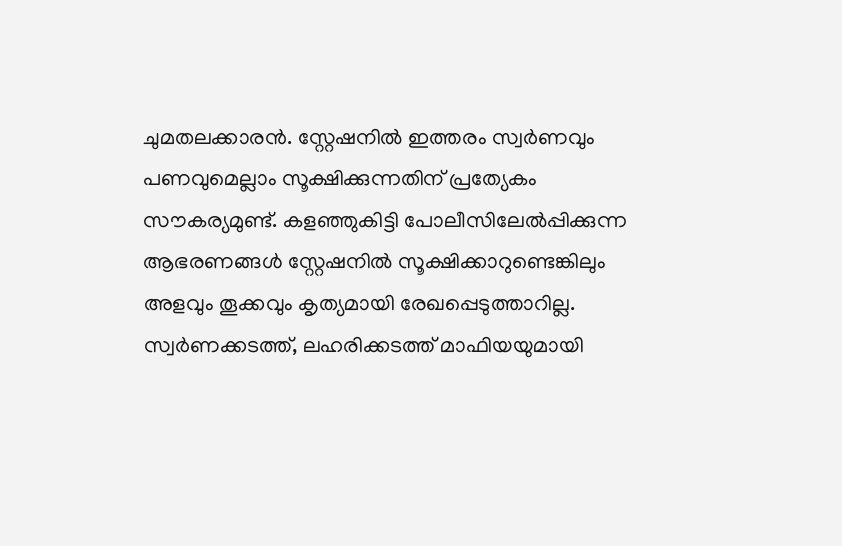ചുമതലക്കാരൻ. സ്റ്റേഷനിൽ ഇത്തരം സ്വർണവും പണവുമെല്ലാം സൂക്ഷിക്കുന്നതിന് പ്രത്യേകം സൗകര്യമുണ്ട്. കളഞ്ഞുകിട്ടി പോലീസിലേൽപ്പിക്കുന്ന ആഭരണങ്ങൾ സ്റ്റേഷനിൽ സൂക്ഷിക്കാറുണ്ടെങ്കിലും അളവും തൂക്കവും കൃത്യമായി രേഖപ്പെടുത്താറില്ല. സ്വർണക്കടത്ത്, ലഹരിക്കടത്ത് മാഫിയയുമായി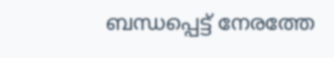ബന്ധപ്പെട്ട് നേരത്തേ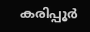കരിപ്പൂർ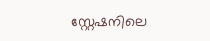സ്റ്റേഷനിലെ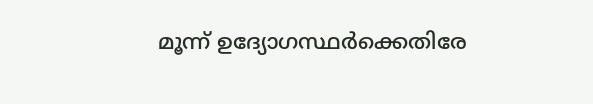മൂന്ന് ഉദ്യോഗസ്ഥർക്കെതിരേ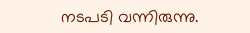നടപടി വന്നിരുന്നു.